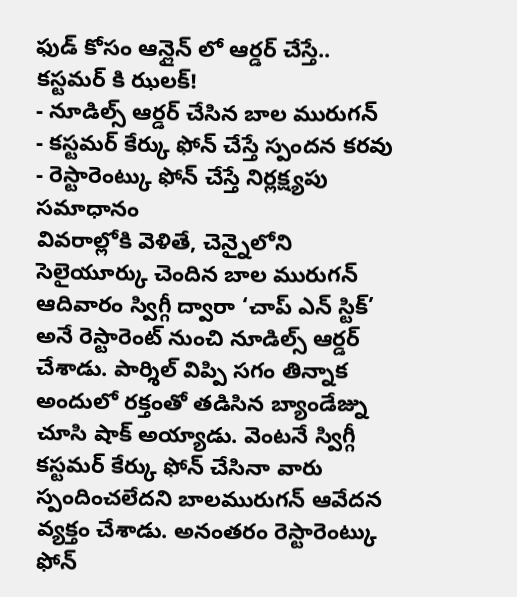ఫుడ్ కోసం ఆన్లైన్ లో ఆర్డర్ చేస్తే.. కస్టమర్ కి ఝలక్!
- నూడిల్స్ ఆర్డర్ చేసిన బాల మురుగన్
- కస్టమర్ కేర్కు ఫోన్ చేస్తే స్పందన కరవు
- రెస్టారెంట్కు ఫోన్ చేస్తే నిర్లక్ష్యపు సమాధానం
వివరాల్లోకి వెళితే, చెన్నైలోని సెలైయూర్కు చెందిన బాల మురుగన్ ఆదివారం స్విగ్గీ ద్వారా ‘చాప్ ఎన్ స్టిక్’ అనే రెస్టారెంట్ నుంచి నూడిల్స్ ఆర్డర్ చేశాడు. పార్శిల్ విప్పి సగం తిన్నాక అందులో రక్తంతో తడిసిన బ్యాండేజ్ను చూసి షాక్ అయ్యాడు. వెంటనే స్విగ్గీ కస్టమర్ కేర్కు ఫోన్ చేసినా వారు స్పందించలేదని బాలమురుగన్ ఆవేదన వ్యక్తం చేశాడు. అనంతరం రెస్టారెంట్కు ఫోన్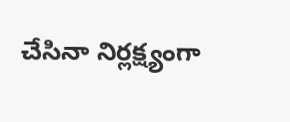చేసినా నిర్లక్ష్యంగా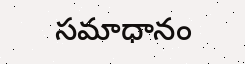సమాధానం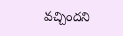వచ్చిందని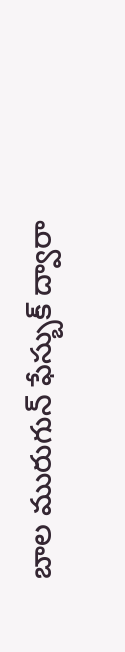బాల మురుగున్ ఫేస్బుక్ ద్వారా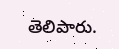తెలిపారు.